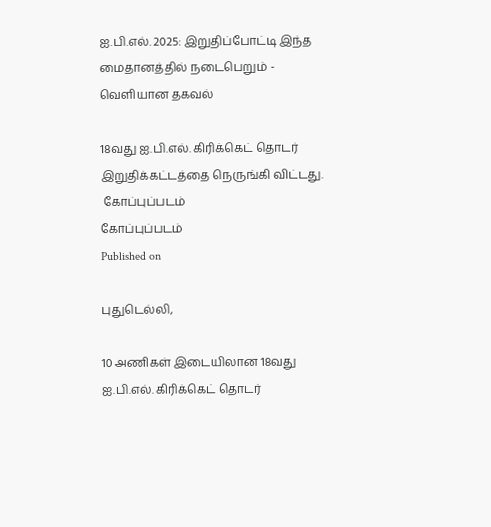ஐ.பி.எல். 2025: இறுதிப்போட்டி இந்த மைதானத்தில் நடைபெறும் - வெளியான தகவல்

18வது ஐ.பி.எல். கிரிக்கெட் தொடர் இறுதிக்கட்டத்தை நெருங்கி விட்டது.
 கோப்புப்படம்
கோப்புப்படம்
Published on

புதுடெல்லி,

10 அணிகள் இடையிலான 18வது ஐ.பி.எல். கிரிக்கெட் தொடர்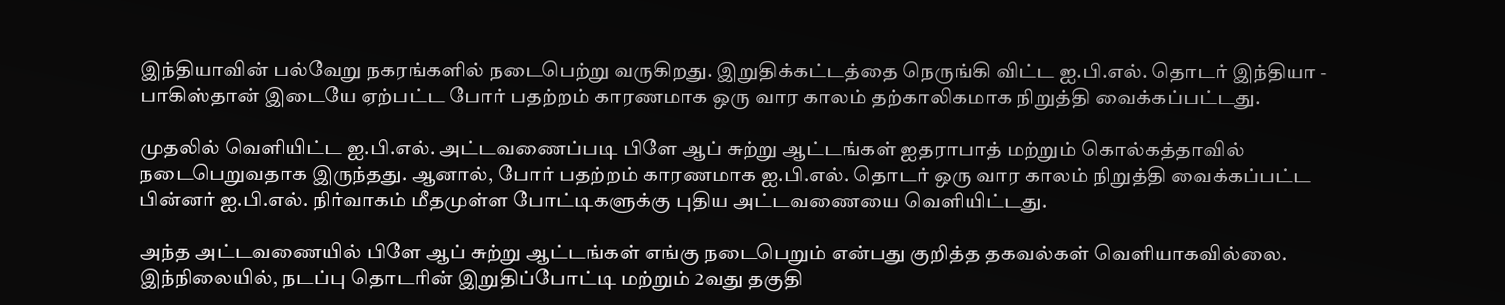இந்தியாவின் பல்வேறு நகரங்களில் நடைபெற்று வருகிறது. இறுதிக்கட்டத்தை நெருங்கி விட்ட ஐ.பி.எல். தொடர் இந்தியா - பாகிஸ்தான் இடையே ஏற்பட்ட போர் பதற்றம் காரணமாக ஒரு வார காலம் தற்காலிகமாக நிறுத்தி வைக்கப்பட்டது.

முதலில் வெளியிட்ட ஐ.பி.எல். அட்டவணைப்படி பிளே ஆப் சுற்று ஆட்டங்கள் ஐதராபாத் மற்றும் கொல்கத்தாவில் நடைபெறுவதாக இருந்தது. ஆனால், போர் பதற்றம் காரணமாக ஐ.பி.எல். தொடர் ஒரு வார காலம் நிறுத்தி வைக்கப்பட்ட பின்னர் ஐ.பி.எல். நிர்வாகம் மீதமுள்ள போட்டிகளுக்கு புதிய அட்டவணையை வெளியிட்டது.

அந்த அட்டவணையில் பிளே ஆப் சுற்று ஆட்டங்கள் எங்கு நடைபெறும் என்பது குறித்த தகவல்கள் வெளியாகவில்லை. இந்நிலையில், நடப்பு தொடரின் இறுதிப்போட்டி மற்றும் 2வது தகுதி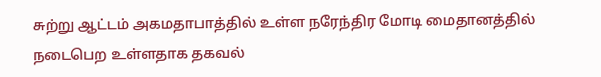சுற்று ஆட்டம் அகமதாபாத்தில் உள்ள நரேந்திர மோடி மைதானத்தில் நடைபெற உள்ளதாக தகவல்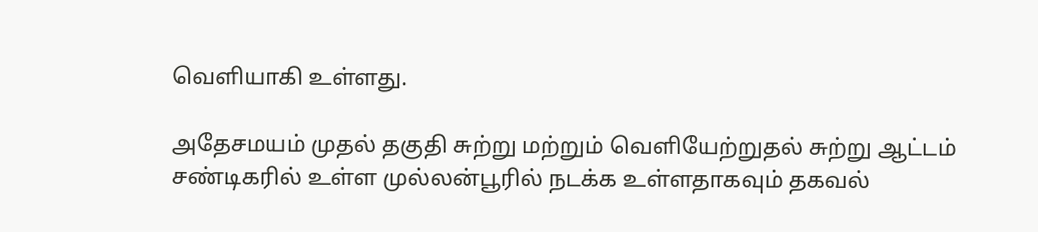வெளியாகி உள்ளது.

அதேசமயம் முதல் தகுதி சுற்று மற்றும் வெளியேற்றுதல் சுற்று ஆட்டம் சண்டிகரில் உள்ள முல்லன்பூரில் நடக்க உள்ளதாகவும் தகவல்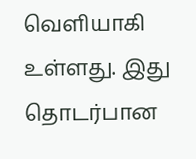வெளியாகி உள்ளது. இது தொடர்பான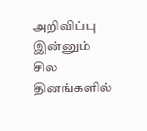அறிவிப்பு இன்னும் சில தினங்களில்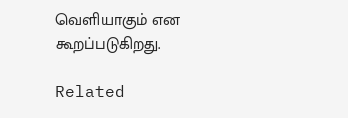வெளியாகும் என கூறப்படுகிறது.

Related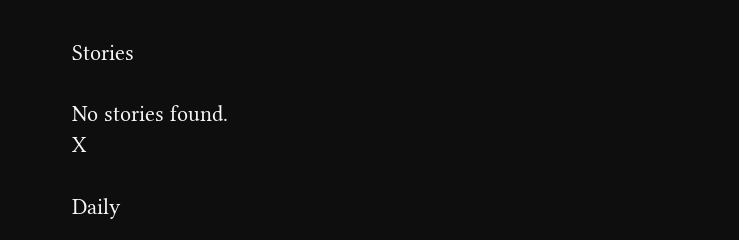Stories

No stories found.
X

Daily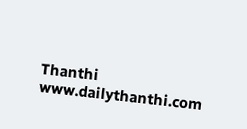Thanthi
www.dailythanthi.com